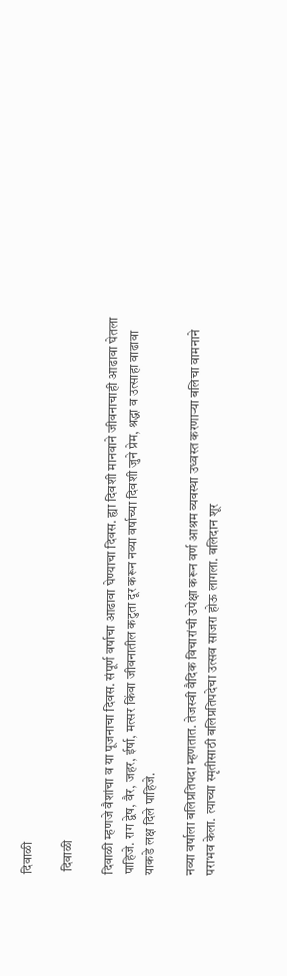दिवाळी

 दिवाळी

दिवाळी म्हणजे वैशांचा व या पूजनाचा दिवस. संपूर्ण वर्षाचा आढावा घेण्याचा दिवस. ह्या दिवशी मानवाने जीवनाचाही आढावा घेतला पाहिजे. राग द्वेष, वैर, जहर, ईर्षा, मत्सर किंवा जीवनातील कटुता दूर करून नव्या वर्षाच्या दिवशी जुने प्रेम, श्रद्धा व उत्साहा वाढावा याकडे लक्ष दिले पाहिजे.

नव्या वर्षाला बलिप्रतिपदा म्हणतात‌. तेजस्वी वैदिक विचारांची उपेक्षा करून वर्ण आश्रम व्यवस्था उध्वस्त करणाऱ्या बलिचा वामनाने पराभव केला. त्याच्या स्मृतीसाठी बलिप्रतिपदेचा उत्सव साजरा होऊ लागला. बलिदान शूर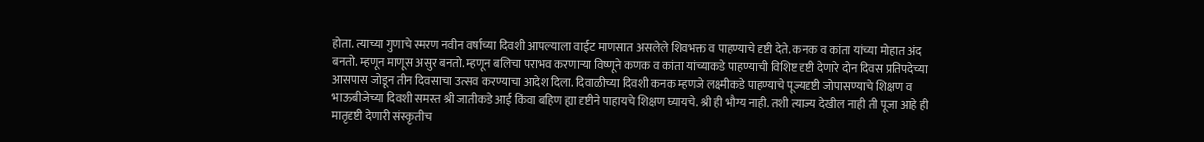होता. त्याच्या गुणाचे स्मरण नवीन वर्षाच्या दिवशी आपल्याला वाईट माणसात असलेले शिवभक्त व पाहण्याचे दृष्टी देते. कनक व कांता यांच्या मोहात अंद बनतो. म्हणून माणूस असुर बनतो. म्हणून बलिचा पराभव करणाऱ्या विष्णूने कणक व कांता यांच्याकडे पाहण्याची विशिष्ट दृष्टी देणारे दोन दिवस प्रतिपदेच्या आसपास जोडून तीन दिवसाचा उत्सव करण्याचा आदेश दिला. दिवाळीच्या दिवशी कनक म्हणजे लक्ष्मीकडे पाहण्याचे पूज्यदृष्टी जोपासण्याचे शिक्षण व भाऊबीजेच्या दिवशी समस्त श्री जातीकडे आई किंवा बहिण ह्या दृष्टीने पाहायचे शिक्षण घ्यायचे. श्री ही भौग्य नाही. तशी त्याज्य देखील नाही ती पूजा आहे ही मातृदृष्टी देणारी संस्कृतीच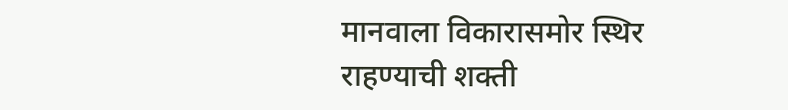मानवाला विकारासमोर स्थिर राहण्याची शक्ती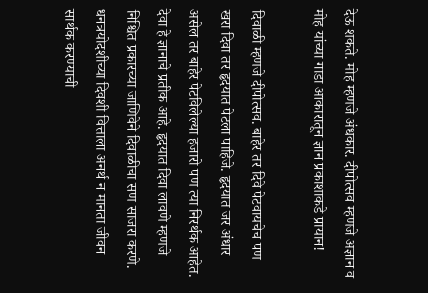देऊ शकते‌. मोह म्हणजे अंधकार. दीपोत्सव म्हणजे अज्ञान व मोह यांच्या गाडा आकारातून ज्ञान प्रकाशाकडे प्रायान!

दिवाळी म्हणजे दीपोत्सव. बाहेर तर दिवे पेटवायचेच पण खरा दिवा तर हृदयात पेटला पाहिजे. हृदयात जर अंधार असेल तर बाहेर पेटविलेल्या हजारो पण त्या निरर्थक आहेत. देवा हे ज्ञानाचे प्रतीक आहे. हृदयात दिवा लावणे म्हणजे निश्चित प्रकारच्या जाणिवेने दिवाळीचा सण साजरा करणे. धनत्रयोदशीच्या दिवशी वित्ताला अनर्थ न मानता जीवन सार्थक करण्याची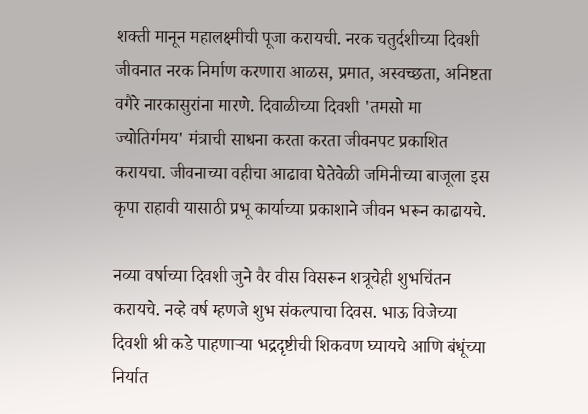शक्ती मानून महालक्ष्मीची पूजा करायची. नरक चतुर्दशीच्या दिवशी जीवनात नरक निर्माण करणारा आळस, प्रमात, अस्वच्छता, अनिष्टता वगैरे नारकासुरांना मारणे. दिवाळीच्या दिवशी 'तमसो मा ज्योतिर्गमय' मंत्राची साधना करता करता जीवनपट प्रकाशित करायचा. जीवनाच्या वहीचा आढावा घेतेवेळी जमिनीच्या बाजूला इस कृपा राहावी यासाठी प्रभू कार्याच्या प्रकाशाने जीवन भरून काढायचे.

नव्या वर्षाच्या दिवशी जुने वैर वीस विसरून शत्रूचेही शुभचिंतन करायचे. नव्हे वर्ष म्हणजे शुभ संकल्पाचा दिवस. भाऊ विजेच्या दिवशी श्री कडे पाहणाऱ्या भद्रदृष्टीची शिकवण घ्यायचे आणि बंधूंच्या निर्यात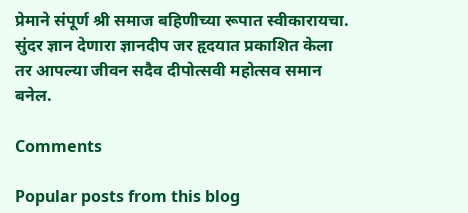प्रेमाने संपूर्ण श्री समाज बहिणीच्या रूपात स्वीकारायचा. सुंदर ज्ञान देणारा ज्ञानदीप जर हृदयात प्रकाशित केला तर आपल्या जीवन सदैव दीपोत्सवी महोत्सव समान बनेल.

Comments

Popular posts from this blog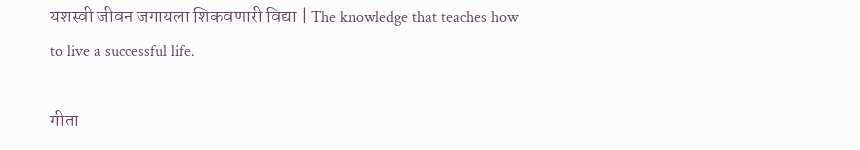यशस्वी जीवन जगायला शिकवणारी विद्या | The knowledge that teaches how to live a successful life.

गीता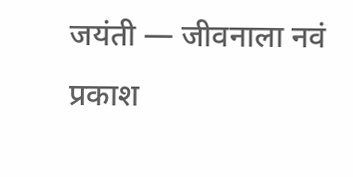जयंती — जीवनाला नवं प्रकाश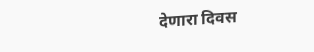देणारा दिवस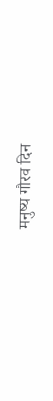मनुष्य गौरव दिन